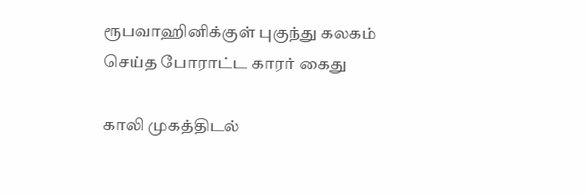ரூபவாஹினிக்குள் புகுந்து கலகம் செய்த போராட்ட காரர் கைது

காலி முகத்திடல்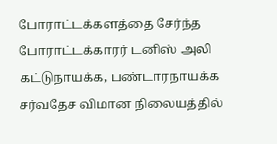போராட்டக்களத்தை சேர்ந்த போராட்டக்காரர் டனிஸ் அலி கட்டுநாயக்க, பண்டாரநாயக்க சர்வதேச விமான நிலையத்தில்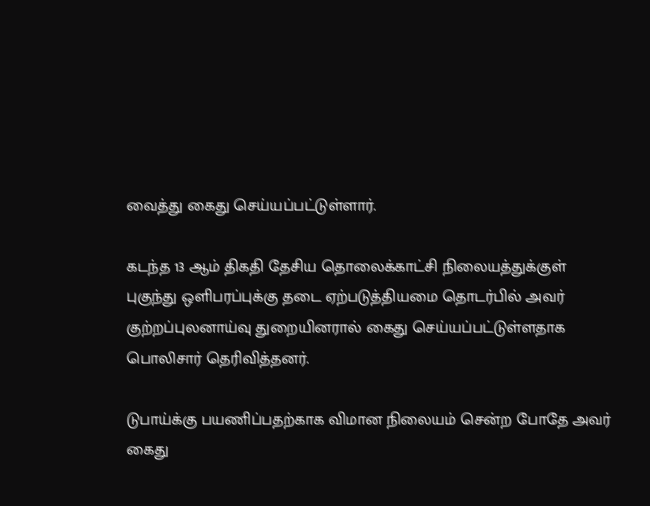வைத்து கைது செய்யப்பட்டுள்ளார்.

கடந்த 13 ஆம் திகதி தேசிய தொலைக்காட்சி நிலையத்துக்குள் புகுந்து ஒளிபரப்புக்கு தடை ஏற்படுத்தியமை தொடர்பில் அவர் குற்றப்புலனாய்வு துறையினரால் கைது செய்யப்பட்டுள்ளதாக பொலிசார் தெரிவித்தனர்.

டுபாய்க்கு பயணிப்பதற்காக விமான நிலையம் சென்ற போதே அவர் கைது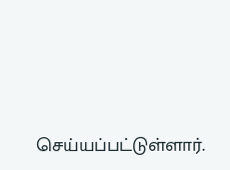செய்யப்பட்டுள்ளார்.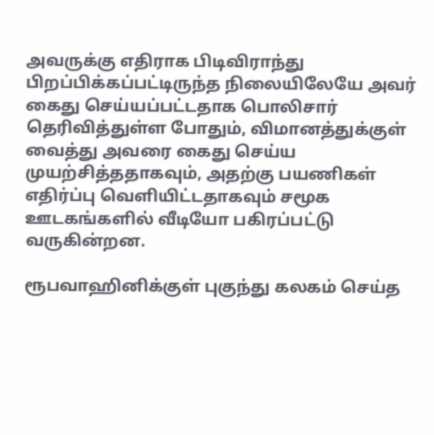அவருக்கு எதிராக பிடிவிராந்து பிறப்பிக்கப்பட்டிருந்த நிலையிலேயே அவர் கைது செய்யப்பட்டதாக பொலிசார் தெரிவித்துள்ள போதும், விமானத்துக்குள் வைத்து அவரை கைது செய்ய முயற்சித்ததாகவும், அதற்கு பயணிகள் எதிர்ப்பு வெளியிட்டதாகவும் சமூக ஊடகங்களில் வீடியோ பகிரப்பட்டு வருகின்றன.

ரூபவாஹினிக்குள் புகுந்து கலகம் செய்த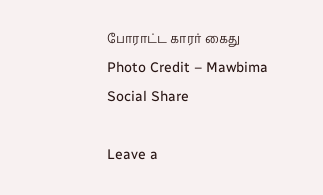போராட்ட காரர் கைது
Photo Credit – Mawbima
Social Share

Leave a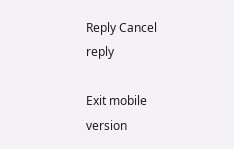Reply Cancel reply

Exit mobile version